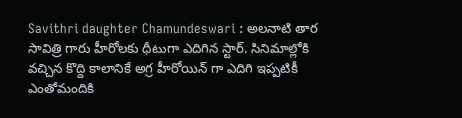Savithri daughter Chamundeswari : అలనాటి తార సావిత్రి గారు హీరోలకు ధీటుగా ఎదిగిన స్టార్. సినిమాల్లోకి వచ్చిన కొద్ది కాలానికే అగ్ర హీరోయిన్ గా ఎదిగి ఇప్పటికీ ఎంతోమందికి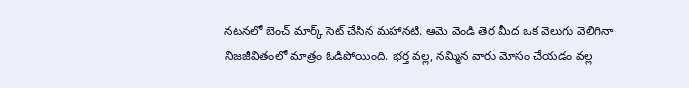నటనలో బెంచ్ మార్క్ సెట్ చేసిన మహానటి. ఆమె వెండి తెర మీద ఒక వెలుగు వెలిగినా నిజజీవితంలో మాత్రం ఓడిపోయింది. భర్త వల్ల, నమ్మిన వారు మోసం చేయడం వల్ల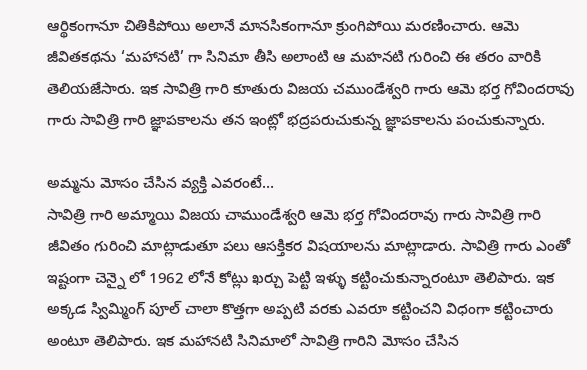ఆర్థికంగానూ చితికిపోయి అలానే మానసికంగానూ క్రుంగిపోయి మరణించారు. ఆమె జీవితకథను ‘మహానటి’ గా సినిమా తీసి అలాంటి ఆ మహనటి గురించి ఈ తరం వారికి తెలియజేసారు. ఇక సావిత్రి గారి కూతురు విజయ చముండేశ్వరి గారు ఆమె భర్త గోవిందరావు గారు సావిత్రి గారి జ్ఞాపకాలను తన ఇంట్లో భద్రపరుచుకున్న జ్ఞాపకాలను పంచుకున్నారు.

అమ్మను మోసం చేసిన వ్యక్తి ఎవరంటే…
సావిత్రి గారి అమ్మాయి విజయ చాముండేశ్వరి ఆమె భర్త గోవిందరావు గారు సావిత్రి గారి జీవితం గురించి మాట్లాడుతూ పలు ఆసక్తికర విషయాలను మాట్లాడారు. సావిత్రి గారు ఎంతో ఇష్టంగా చెన్నై లో 1962 లోనే కోట్లు ఖర్చు పెట్టి ఇళ్ళు కట్టించుకున్నారంటూ తెలిపారు. ఇక అక్కడ స్విమ్మింగ్ పూల్ చాలా కొత్తగా అప్పటి వరకు ఎవరూ కట్టించని విధంగా కట్టించారు అంటూ తెలిపారు. ఇక మహానటి సినిమాలో సావిత్రి గారిని మోసం చేసిన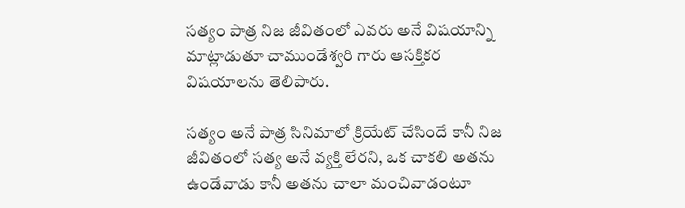సత్యం పాత్ర నిజ జీవితంలో ఎవరు అనే విషయాన్ని మాట్లాడుతూ చాముండేశ్వరి గారు ఆసక్తికర విషయాలను తెలిపారు.

సత్యం అనే పాత్ర సినిమాలో క్రియేట్ చేసిందే కానీ నిజ జీవితంలో సత్య అనే వ్యక్తి లేరని, ఒక చాకలి అతను ఉండేవాడు కానీ అతను చాలా మంచివాడంటూ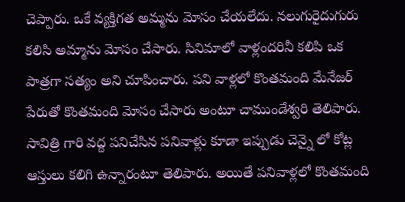చెప్పారు. ఒకే వ్యక్తిగత అమ్మను మోసం చేయలేదు. నలుగురైదుగురు కలిసి అమ్మాను మోసం చేసారు. సినిమాలో వాళ్లందరినీ కలిపి ఒక పాత్రగా సత్యం అని చూపించారు. పని వాళ్లలో కొంతమంది మేనేజర్ పేరుతో కొంతమంది మోసం చేసారు అంటూ చాముండేశ్వరి తెలిపారు. సావిత్రి గారి వద్ద పనిచేసిన పనివాళ్లు కూడా ఇప్పుడు చెన్నై లో కోట్ల ఆస్తులు కలిగి ఉన్నారంటూ తెలిపారు. అయితే పనివాళ్లలో కొంతమంది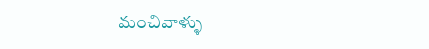మంచివాళ్ళు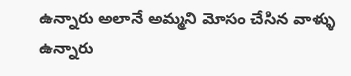ఉన్నారు అలానే అమ్మని మోసం చేసిన వాళ్ళు ఉన్నారు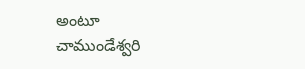అంటూ చాముండేశ్వరి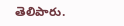తెలిపారు.